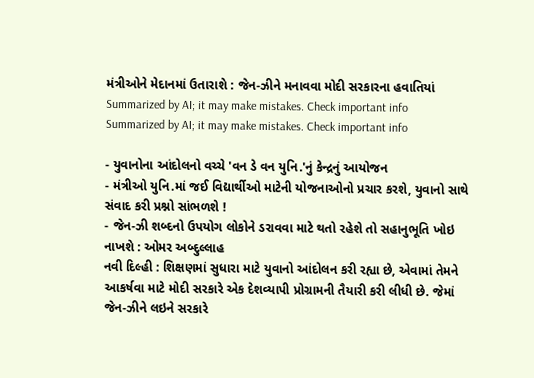મંત્રીઓને મેદાનમાં ઉતારાશે : જેન-ઝીને મનાવવા મોદી સરકારના હવાતિયાં
Summarized by AI; it may make mistakes. Check important info
Summarized by AI; it may make mistakes. Check important info

- યુવાનોના આંદોલનો વચ્ચે 'વન ડે વન યુનિ.'નું કેન્દ્રનું આયોજન
- મંત્રીઓ યુનિ.માં જઈ વિદ્યાર્થીઓ માટેની યોજનાઓનો પ્રચાર કરશે, યુવાનો સાથે સંવાદ કરી પ્રશ્નો સાંભળશે !
- જેન-ઝી શબ્દનો ઉપયોગ લોકોને ડરાવવા માટે થતો રહેશે તો સહાનુભૂતિ ખોઇ નાખશે : ઓમર અબ્દુલ્લાહ
નવી દિલ્હી : શિક્ષણમાં સુધારા માટે યુવાનો આંદોલન કરી રહ્યા છે, એવામાં તેમને આકર્ષવા માટે મોદી સરકારે એક દેશવ્યાપી પ્રોગ્રામની તૈયારી કરી લીધી છે. જેમાં જેન-ઝીને લઇને સરકારે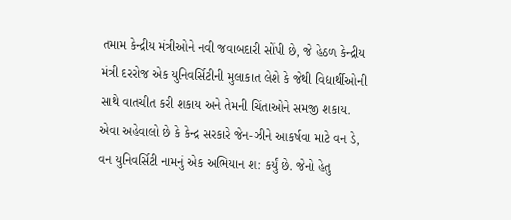તમામ કેન્દ્રીય મંત્રીઓને નવી જવાબદારી સોંપી છે, જે હેઠળ કેન્દ્રીય મંત્રી દરરોજ એક યુનિવર્સિટીની મુલાકાત લેશે કે જેથી વિદ્યાર્થીઓની સાથે વાતચીત કરી શકાય અને તેમની ચિંતાઓને સમજી શકાય.
એવા અહેવાલો છે કે કેન્દ્ર સરકારે જેન-ઝીને આકર્ષવા માટે વન ડે, વન યુનિવર્સિટી નામનું એક અભિયાન શ: કર્યું છે. જેનો હેતુ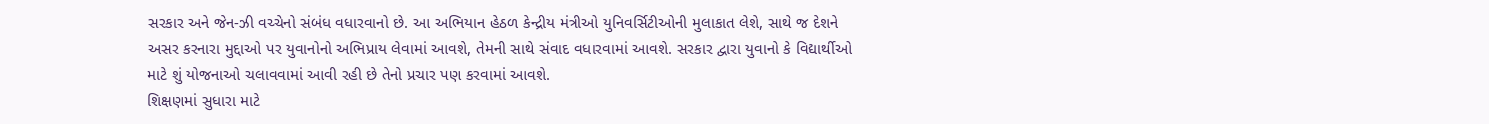સરકાર અને જેન-ઝી વચ્ચેનો સંબંધ વધારવાનો છે. આ અભિયાન હેઠળ કેન્દ્રીય મંત્રીઓ યુનિવર્સિટીઓની મુલાકાત લેશે, સાથે જ દેશને અસર કરનારા મુદ્દાઓ પર યુવાનોનો અભિપ્રાય લેવામાં આવશે, તેમની સાથે સંવાદ વધારવામાં આવશે. સરકાર દ્વારા યુવાનો કે વિદ્યાર્થીઓ માટે શું યોજનાઓ ચલાવવામાં આવી રહી છે તેનો પ્રચાર પણ કરવામાં આવશે.
શિક્ષણમાં સુધારા માટે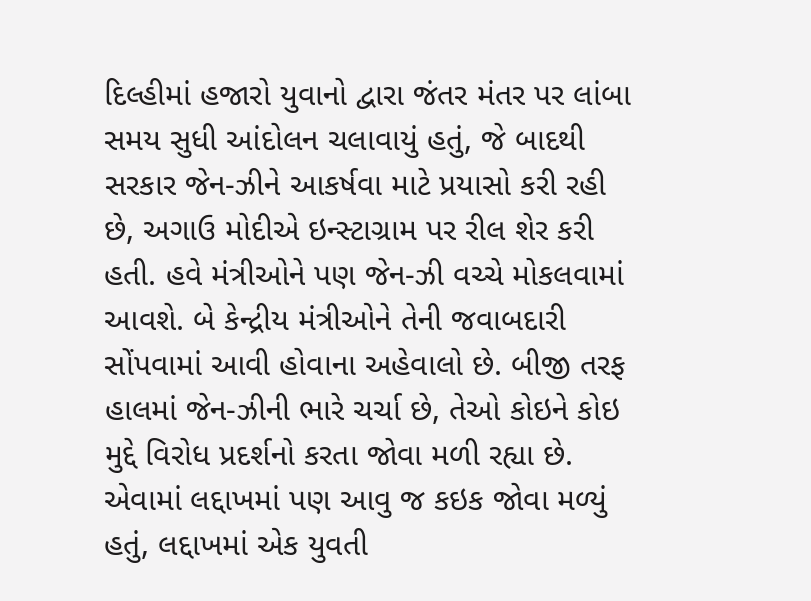દિલ્હીમાં હજારો યુવાનો દ્વારા જંતર મંતર પર લાંબા સમય સુધી આંદોલન ચલાવાયું હતું, જે બાદથી સરકાર જેન-ઝીને આકર્ષવા માટે પ્રયાસો કરી રહી છે, અગાઉ મોદીએ ઇન્સ્ટાગ્રામ પર રીલ શેર કરી હતી. હવે મંત્રીઓને પણ જેન-ઝી વચ્ચે મોકલવામાં આવશે. બે કેન્દ્રીય મંત્રીઓને તેની જવાબદારી સોંપવામાં આવી હોવાના અહેવાલો છે. બીજી તરફ હાલમાં જેન-ઝીની ભારે ચર્ચા છે, તેઓ કોઇને કોઇ મુદ્દે વિરોધ પ્રદર્શનો કરતા જોવા મળી રહ્યા છે.
એવામાં લદ્દાખમાં પણ આવુ જ કઇક જોવા મળ્યું હતું, લદ્દાખમાં એક યુવતી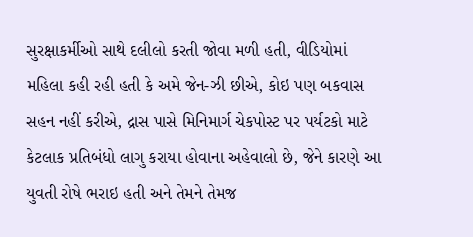સુરક્ષાકર્મીઓ સાથે દલીલો કરતી જોવા મળી હતી, વીડિયોમાં મહિલા કહી રહી હતી કે અમે જેન-ઝી છીએ, કોઇ પણ બકવાસ સહન નહીં કરીએ, દ્રાસ પાસે મિનિમાર્ગ ચેકપોસ્ટ પર પર્યટકો માટે કેટલાક પ્રતિબંધો લાગુ કરાયા હોવાના અહેવાલો છે, જેને કારણે આ યુવતી રોષે ભરાઇ હતી અને તેમને તેમજ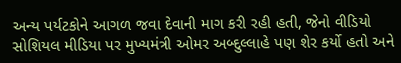અન્ય પર્યટકોને આગળ જવા દેવાની માગ કરી રહી હતી, જેનો વીડિયો સોશિયલ મીડિયા પર મુખ્યમંત્રી ઓમર અબ્દુલ્લાહે પણ શેર કર્યો હતો અને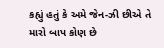કહ્યું હતું કે અમે જેન-ઝી છીએ તે મારો બાપ કોણ છે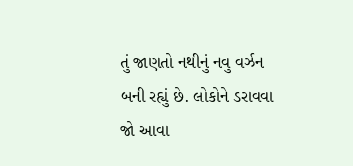તું જાણતો નથીનું નવુ વર્ઝન બની રહ્યું છે. લોકોને ડરાવવા જો આવા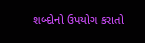શબ્દોનો ઉપયોગ કરાતો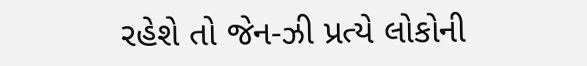રહેશે તો જેન-ઝી પ્રત્યે લોકોની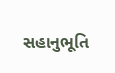સહાનુભૂતિ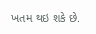ખતમ થઇ શકે છે.